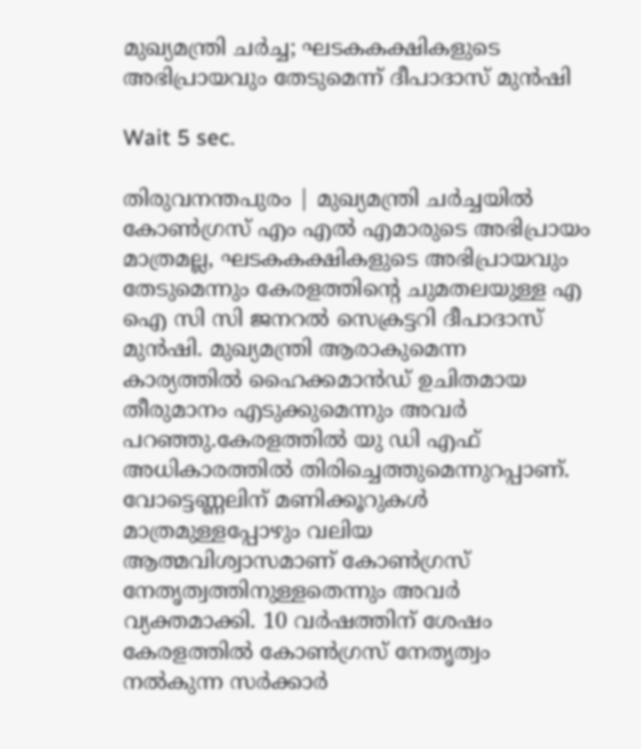മുഖ്യമന്ത്രി ചര്‍ച്ച; ഘടകകക്ഷികളുടെ അഭിപ്രായവും തേടുമെന്ന് ദീപാദാസ് മുന്‍ഷി

Wait 5 sec.

തിരുവനന്തപുരം | മുഖ്യമന്ത്രി ചര്‍ച്ചയില്‍ കോണ്‍ഗ്രസ് എം എല്‍ എമാരുടെ അഭിപ്രായം മാത്രമല്ല, ഘടകകക്ഷികളുടെ അഭിപ്രായവും തേടുമെന്നും കേരളത്തിന്റെ ചുമതലയുള്ള എ ഐ സി സി ജനറല്‍ സെക്രട്ടറി ദീപാദാസ് മുന്‍ഷി. മുഖ്യമന്ത്രി ആരാകുമെന്ന കാര്യത്തില്‍ ഹൈക്കമാന്‍ഡ് ഉചിതമായ തീരുമാനം എടുക്കുമെന്നും അവര്‍ പറഞ്ഞു.കേരളത്തില്‍ യു ഡി എഫ് അധികാരത്തില്‍ തിരിച്ചെത്തുമെന്നുറപ്പാണ്. വോട്ടെണ്ണലിന് മണിക്കൂറുകള്‍ മാത്രമുള്ളപ്പോഴും വലിയ ആത്മവിശ്വാസമാണ് കോണ്‍ഗ്രസ് നേതൃത്വത്തിനുള്ളതെന്നും അവര്‍ വ്യക്തമാക്കി. 10 വര്‍ഷത്തിന് ശേഷം കേരളത്തില്‍ കോണ്‍ഗ്രസ് നേതൃത്വം നല്‍കുന്ന സര്‍ക്കാര്‍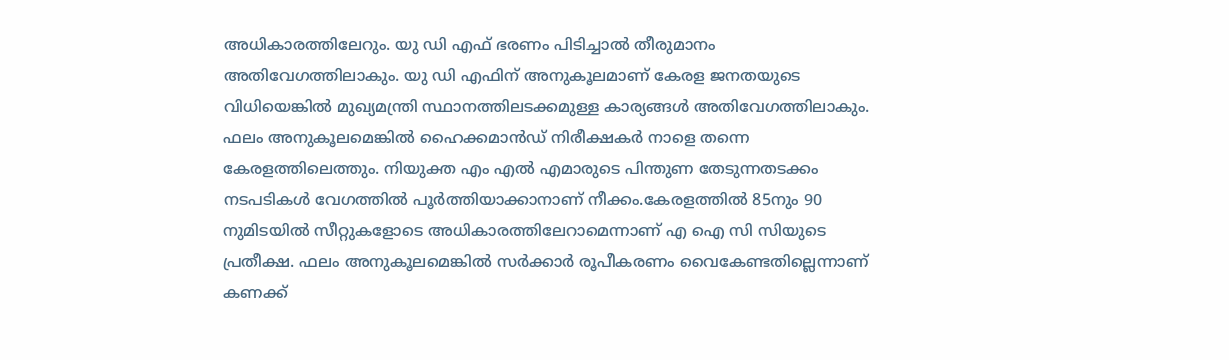അധികാരത്തിലേറും. യു ഡി എഫ് ഭരണം പിടിച്ചാല്‍ തീരുമാനം അതിവേഗത്തിലാകും. യു ഡി എഫിന് അനുകൂലമാണ് കേരള ജനതയുടെ വിധിയെങ്കില്‍ മുഖ്യമന്ത്രി സ്ഥാനത്തിലടക്കമുള്ള കാര്യങ്ങള്‍ അതിവേഗത്തിലാകും. ഫലം അനുകൂലമെങ്കില്‍ ഹൈക്കമാന്‍ഡ് നിരീക്ഷകര്‍ നാളെ തന്നെ കേരളത്തിലെത്തും. നിയുക്ത എം എല്‍ എമാരുടെ പിന്തുണ തേടുന്നതടക്കം നടപടികള്‍ വേഗത്തില്‍ പൂര്‍ത്തിയാക്കാനാണ് നീക്കം.കേരളത്തില്‍ 85നും 90 നുമിടയില്‍ സീറ്റുകളോടെ അധികാരത്തിലേറാമെന്നാണ് എ ഐ സി സിയുടെ പ്രതീക്ഷ. ഫലം അനുകൂലമെങ്കില്‍ സര്‍ക്കാര്‍ രൂപീകരണം വൈകേണ്ടതില്ലെന്നാണ് കണക്ക്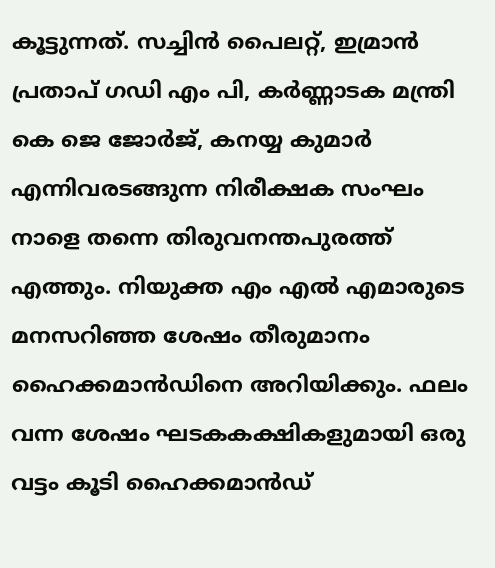കൂട്ടുന്നത്. സച്ചിന്‍ പൈലറ്റ്, ഇമ്രാന്‍ പ്രതാപ് ഗഡി എം പി, കര്‍ണ്ണാടക മന്ത്രി കെ ജെ ജോര്‍ജ്, കനയ്യ കുമാര്‍ എന്നിവരടങ്ങുന്ന നിരീക്ഷക സംഘം നാളെ തന്നെ തിരുവനന്തപുരത്ത് എത്തും. നിയുക്ത എം എല്‍ എമാരുടെ മനസറിഞ്ഞ ശേഷം തീരുമാനം ഹൈക്കമാന്‍ഡിനെ അറിയിക്കും. ഫലം വന്ന ശേഷം ഘടകകക്ഷികളുമായി ഒരു വട്ടം കൂടി ഹൈക്കമാന്‍ഡ്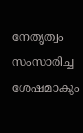നേതൃത്വം സംസാരിച്ച ശേഷമാകും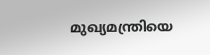മുഖ്യമന്ത്രിയെ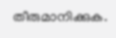തീരുമാനിക്കുക.